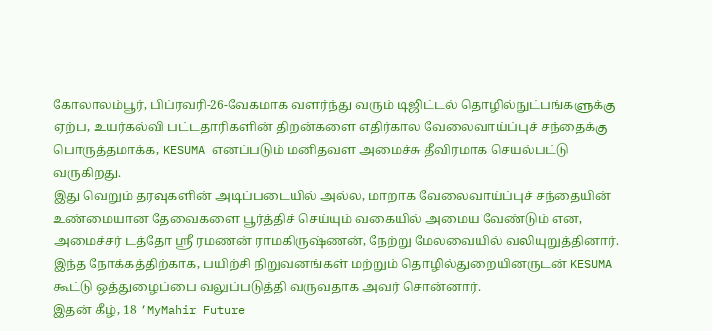கோலாலம்பூர், பிப்ரவரி-26-வேகமாக வளர்ந்து வரும் டிஜிட்டல் தொழில்நுட்பங்களுக்கு ஏற்ப, உயர்கல்வி பட்டதாரிகளின் திறன்களை எதிர்கால வேலைவாய்ப்புச் சந்தைக்கு பொருத்தமாக்க, KESUMA எனப்படும் மனிதவள அமைச்சு தீவிரமாக செயல்பட்டு வருகிறது.
இது வெறும் தரவுகளின் அடிப்படையில் அல்ல, மாறாக வேலைவாய்ப்புச் சந்தையின் உண்மையான தேவைகளை பூர்த்திச் செய்யும் வகையில் அமைய வேண்டும் என, அமைச்சர் டத்தோ ஸ்ரீ ரமணன் ராமகிருஷ்ணன், நேற்று மேலவையில் வலியுறுத்தினார்.
இந்த நோக்கத்திற்காக, பயிற்சி நிறுவனங்கள் மற்றும் தொழில்துறையினருடன் KESUMA கூட்டு ஒத்துழைப்பை வலுப்படுத்தி வருவதாக அவர் சொன்னார்.
இதன் கீழ், 18 ‘MyMahir Future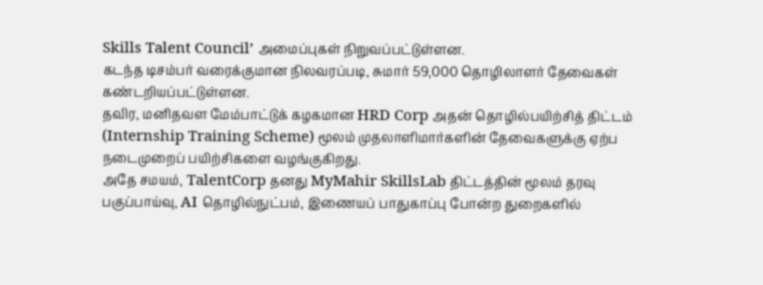Skills Talent Council’ அமைப்புகள் நிறுவப்பட்டுள்ளன.
கடந்த டிசம்பர் வரைக்குமான நிலவரப்படி, சுமார் 59,000 தொழிலாளர் தேவைகள் கண்டறியப்பட்டுள்ளன.
தவிர, மனிதவள மேம்பாட்டுக் கழகமான HRD Corp அதன் தொழில்பயிற்சித் திட்டம் (Internship Training Scheme) மூலம் முதலாளிமார்களின் தேவைகளுக்கு ஏற்ப நடைமுறைப் பயிற்சிகளை வழங்குகிறது.
அதே சமயம், TalentCorp தனது MyMahir SkillsLab திட்டத்தின் மூலம் தரவு பகுப்பாய்வு, AI தொழில்நுட்பம், இணையப் பாதுகாப்பு போன்ற துறைகளில்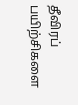தீவிரப் பயிற்சிகளை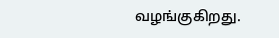வழங்குகிறது.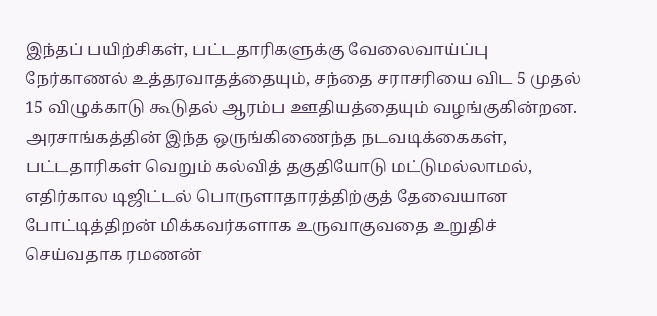இந்தப் பயிற்சிகள், பட்டதாரிகளுக்கு வேலைவாய்ப்பு நேர்காணல் உத்தரவாதத்தையும், சந்தை சராசரியை விட 5 முதல் 15 விழுக்காடு கூடுதல் ஆரம்ப ஊதியத்தையும் வழங்குகின்றன.
அரசாங்கத்தின் இந்த ஒருங்கிணைந்த நடவடிக்கைகள், பட்டதாரிகள் வெறும் கல்வித் தகுதியோடு மட்டுமல்லாமல், எதிர்கால டிஜிட்டல் பொருளாதாரத்திற்குத் தேவையான போட்டித்திறன் மிக்கவர்களாக உருவாகுவதை உறுதிச் செய்வதாக ரமணன்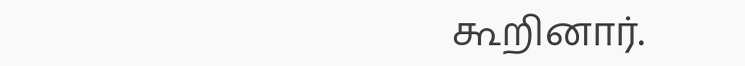கூறினார்.